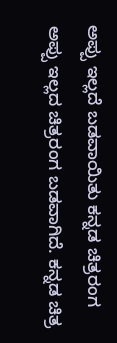ಅಪ್ಪು ಇಲ್ಲದೆ ಬಡವಾಯಿತು ಕನ್ನಡ ಚಿತ್ರರಂಗ
ಅಪ್ಪು ಇಲ್ಲದ ಚಿತ್ರರಂಗ ಬಡವಾಗಿದೆ. ಕನ್ನಡ ಚಿತ್ರ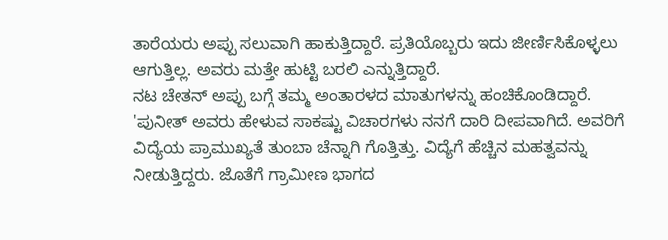ತಾರೆಯರು ಅಪ್ಪು ಸಲುವಾಗಿ ಹಾಕುತ್ತಿದ್ದಾರೆ. ಪ್ರತಿಯೊಬ್ಬರು ಇದು ಜೀರ್ಣಿಸಿಕೊಳ್ಳಲು ಆಗುತ್ತಿಲ್ಲ. ಅವರು ಮತ್ತೇ ಹುಟ್ಟಿ ಬರಲಿ ಎನ್ನುತ್ತಿದ್ದಾರೆ.
ನಟ ಚೇತನ್ ಅಪ್ಪು ಬಗ್ಗೆ ತಮ್ಮ ಅಂತಾರಳದ ಮಾತುಗಳನ್ನು ಹಂಚಿಕೊಂಡಿದ್ದಾರೆ. 'ಪುನೀತ್ ಅವರು ಹೇಳುವ ಸಾಕಷ್ಟು ವಿಚಾರಗಳು ನನಗೆ ದಾರಿ ದೀಪವಾಗಿದೆ. ಅವರಿಗೆ ವಿದ್ಯೆಯ ಪ್ರಾಮುಖ್ಯತೆ ತುಂಬಾ ಚೆನ್ನಾಗಿ ಗೊತ್ತಿತ್ತು. ವಿದ್ಯೆಗೆ ಹೆಚ್ಚಿನ ಮಹತ್ವವನ್ನು ನೀಡುತ್ತಿದ್ದರು. ಜೊತೆಗೆ ಗ್ರಾಮೀಣ ಭಾಗದ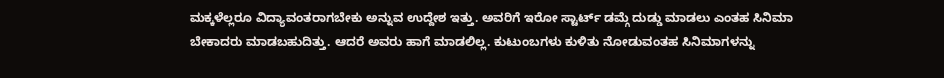ಮಕ್ಕಳೆಲ್ಲರೂ ವಿದ್ಯಾವಂತರಾಗಬೇಕು ಅನ್ನುವ ಉದ್ದೇಶ ಇತ್ತು. ಅವರಿಗೆ ಇರೋ ಸ್ಟಾರ್ಟ್ ಡಮ್ಗೆ ದುಡ್ಡು ಮಾಡಲು ಎಂತಹ ಸಿನಿಮಾ ಬೇಕಾದರು ಮಾಡಬಹುದಿತ್ತು. ಆದರೆ ಅವರು ಹಾಗೆ ಮಾಡಲಿಲ್ಲ. ಕುಟುಂಬಗಳು ಕುಳಿತು ನೋಡುವಂತಹ ಸಿನಿಮಾಗಳನ್ನು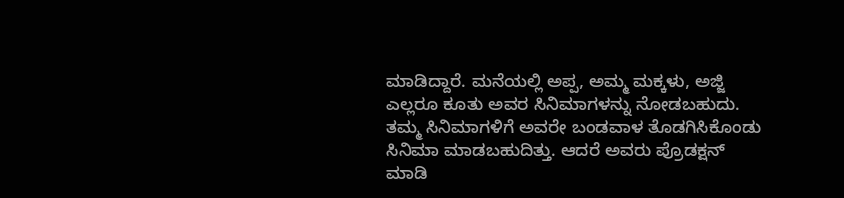ಮಾಡಿದ್ದಾರೆ. ಮನೆಯಲ್ಲಿ ಅಪ್ಪ, ಅಮ್ಮ ಮಕ್ಕಳು, ಅಜ್ಜಿ ಎಲ್ಲರೂ ಕೂತು ಅವರ ಸಿನಿಮಾಗಳನ್ನು ನೋಡಬಹುದು. ತಮ್ಮ ಸಿನಿಮಾಗಳಿಗೆ ಅವರೇ ಬಂಡವಾಳ ತೊಡಗಿಸಿಕೊಂಡು ಸಿನಿಮಾ ಮಾಡಬಹುದಿತ್ತು. ಆದರೆ ಅವರು ಪ್ರೊಡಕ್ಷನ್ ಮಾಡಿ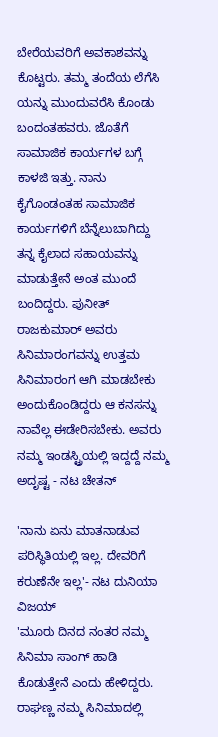ಬೇರೆಯವರಿಗೆ ಅವಕಾಶವನ್ನು ಕೊಟ್ಟರು. ತಮ್ಮ ತಂದೆಯ ಲೆಗೆಸಿ ಯನ್ನು ಮುಂದುವರೆಸಿ ಕೊಂಡು ಬಂದಂತಹವರು. ಜೊತೆಗೆ ಸಾಮಾಜಿಕ ಕಾರ್ಯಗಳ ಬಗ್ಗೆ ಕಾಳಜಿ ಇತ್ತು. ನಾನು ಕೈಗೊಂಡಂತಹ ಸಾಮಾಜಿಕ ಕಾರ್ಯಗಳಿಗೆ ಬೆನ್ನೆಲುಬಾಗಿದ್ದು ತನ್ನ ಕೈಲಾದ ಸಹಾಯವನ್ನು ಮಾಡುತ್ತೇನೆ ಅಂತ ಮುಂದೆ ಬಂದಿದ್ದರು. ಪುನೀತ್ ರಾಜಕುಮಾರ್ ಅವರು ಸಿನಿಮಾರಂಗವನ್ನು ಉತ್ತಮ ಸಿನಿಮಾರಂಗ ಆಗಿ ಮಾಡಬೇಕು ಅಂದುಕೊಂಡಿದ್ದರು ಆ ಕನಸನ್ನು ನಾವೆಲ್ಲ ಈಡೇರಿಸಬೇಕು. ಅವರು ನಮ್ಮ ಇಂಡಸ್ಟ್ರಿಯಲ್ಲಿ ಇದ್ದದ್ದೆ ನಮ್ಮ ಅದೃಷ್ಟ - ನಟ ಚೇತನ್

'ನಾನು ಏನು ಮಾತನಾಡುವ ಪರಿಸ್ಥಿತಿಯಲ್ಲಿ ಇಲ್ಲ. ದೇವರಿಗೆ ಕರುಣೆನೇ ಇಲ್ಲ'- ನಟ ದುನಿಯಾ ವಿಜಯ್
'ಮೂರು ದಿನದ ನಂತರ ನಮ್ಮ ಸಿನಿಮಾ ಸಾಂಗ್ ಹಾಡಿ ಕೊಡುತ್ತೇನೆ ಎಂದು ಹೇಳಿದ್ದರು. ರಾಘಣ್ಣ ನಮ್ಮ ಸಿನಿಮಾದಲ್ಲಿ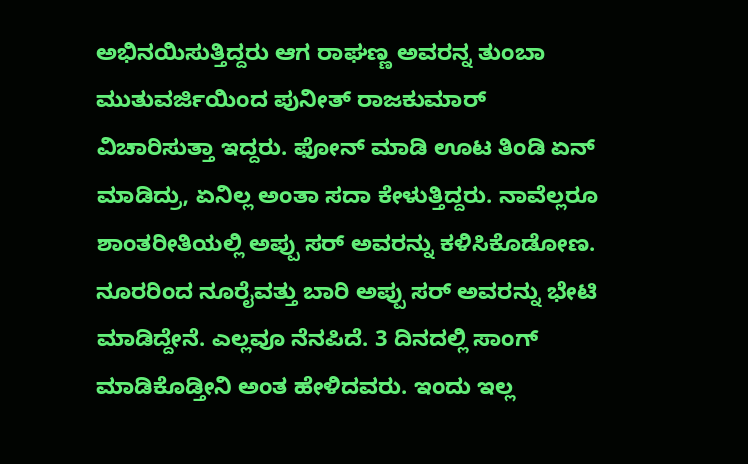ಅಭಿನಯಿಸುತ್ತಿದ್ದರು ಆಗ ರಾಘಣ್ಣ ಅವರನ್ನ ತುಂಬಾ ಮುತುವರ್ಜಿಯಿಂದ ಪುನೀತ್ ರಾಜಕುಮಾರ್ ವಿಚಾರಿಸುತ್ತಾ ಇದ್ದರು. ಫೋನ್ ಮಾಡಿ ಊಟ ತಿಂಡಿ ಏನ್ ಮಾಡಿದ್ರು, ಏನಿಲ್ಲ ಅಂತಾ ಸದಾ ಕೇಳುತ್ತಿದ್ದರು. ನಾವೆಲ್ಲರೂ ಶಾಂತರೀತಿಯಲ್ಲಿ ಅಪ್ಪು ಸರ್ ಅವರನ್ನು ಕಳಿಸಿಕೊಡೋಣ. ನೂರರಿಂದ ನೂರೈವತ್ತು ಬಾರಿ ಅಪ್ಪು ಸರ್ ಅವರನ್ನು ಭೇಟಿ ಮಾಡಿದ್ದೇನೆ. ಎಲ್ಲವೂ ನೆನಪಿದೆ. 3 ದಿನದಲ್ಲಿ ಸಾಂಗ್ ಮಾಡಿಕೊಡ್ತೀನಿ ಅಂತ ಹೇಳಿದವರು. ಇಂದು ಇಲ್ಲ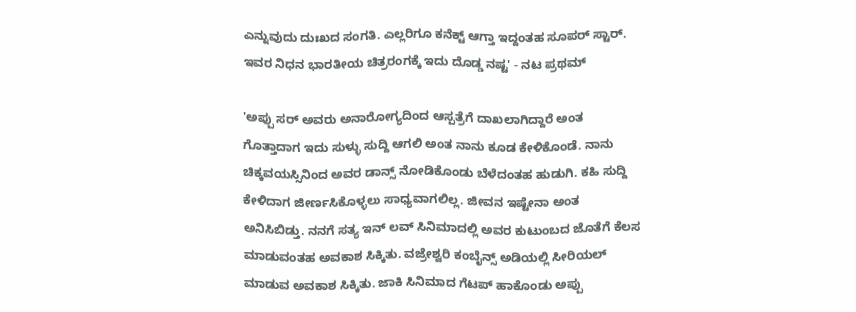ಎನ್ನುವುದು ದುಃಖದ ಸಂಗತಿ. ಎಲ್ಲರಿಗೂ ಕನೆಕ್ಟ್ ಆಗ್ತಾ ಇದ್ದಂತಹ ಸೂಪರ್ ಸ್ಟಾರ್. ಇವರ ನಿಧನ ಭಾರತೀಯ ಚಿತ್ರರಂಗಕ್ಕೆ ಇದು ದೊಡ್ಡ ನಷ್ಟ' - ನಟ ಪ್ರಥಮ್

'ಅಪ್ಪು ಸರ್ ಅವರು ಅನಾರೋಗ್ಯದಿಂದ ಆಸ್ಪತ್ರೆಗೆ ದಾಖಲಾಗಿದ್ದಾರೆ ಅಂತ ಗೊತ್ತಾದಾಗ ಇದು ಸುಳ್ಳು ಸುದ್ದಿ ಆಗಲಿ ಅಂತ ನಾನು ಕೂಡ ಕೇಳಿಕೊಂಡೆ. ನಾನು ಚಿಕ್ಕವಯಸ್ಸಿನಿಂದ ಅವರ ಡಾನ್ಸ್ ನೋಡಿಕೊಂಡು ಬೆಳೆದಂತಹ ಹುಡುಗಿ. ಕಹಿ ಸುದ್ದಿ ಕೇಳಿದಾಗ ಜೀರ್ಣಸಿಕೊಳ್ಳಲು ಸಾಧ್ಯವಾಗಲಿಲ್ಲ. ಜೀವನ ಇಷ್ಟೇನಾ ಅಂತ ಅನಿಸಿಬಿಡ್ತು. ನನಗೆ ಸತ್ಯ ಇನ್ ಲವ್ ಸಿನಿಮಾದಲ್ಲಿ ಅವರ ಕುಟುಂಬದ ಜೊತೆಗೆ ಕೆಲಸ ಮಾಡುವಂತಹ ಅವಕಾಶ ಸಿಕ್ಕಿತು. ವಜ್ರೇಶ್ವರಿ ಕಂಬೈನ್ಸ್ ಅಡಿಯಲ್ಲಿ ಸೀರಿಯಲ್ ಮಾಡುವ ಅವಕಾಶ ಸಿಕ್ಕಿತು. ಜಾಕಿ ಸಿನಿಮಾದ ಗೆಟಪ್ ಹಾಕೊಂಡು ಅಪ್ಪು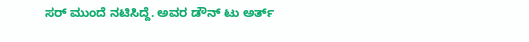ಸರ್ ಮುಂದೆ ನಟಿಸಿದ್ದೆ. ಅವರ ಡೌನ್ ಟು ಅರ್ತ್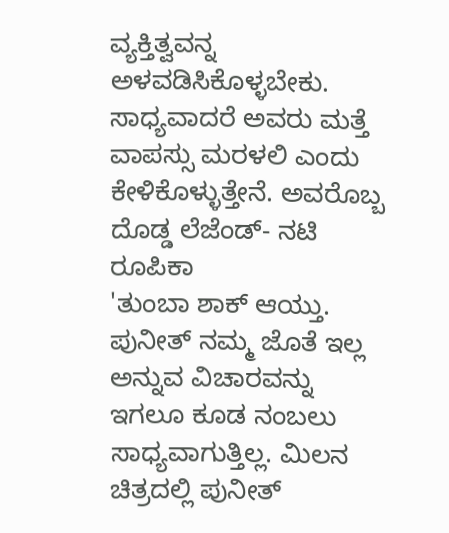ವ್ಯಕ್ತಿತ್ವವನ್ನ ಅಳವಡಿಸಿಕೊಳ್ಳಬೇಕು. ಸಾಧ್ಯವಾದರೆ ಅವರು ಮತ್ತೆ ವಾಪಸ್ಸು ಮರಳಲಿ ಎಂದು ಕೇಳಿಕೊಳ್ಳುತ್ತೇನೆ. ಅವರೊಬ್ಬ ದೊಡ್ಡ ಲೆಜೆಂಡ್- ನಟಿ ರೂಪಿಕಾ
'ತುಂಬಾ ಶಾಕ್ ಆಯ್ತು. ಪುನೀತ್ ನಮ್ಮ ಜೊತೆ ಇಲ್ಲ ಅನ್ನುವ ವಿಚಾರವನ್ನು ಇಗಲೂ ಕೂಡ ನಂಬಲು ಸಾಧ್ಯವಾಗುತ್ತಿಲ್ಲ. ಮಿಲನ ಚಿತ್ರದಲ್ಲಿ ಪುನೀತ್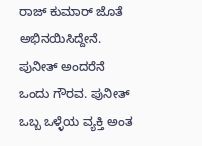ರಾಜ್ ಕುಮಾರ್ ಜೊತೆ ಅಭಿನಯಿಸಿದ್ದೇನೆ. ಪುನೀತ್ ಅಂದರೆನೆ ಒಂದು ಗೌರವ. ಪುನೀತ್ ಒಬ್ಬ ಒಳ್ಳೆಯ ವ್ಯಕ್ತಿ ಅಂತ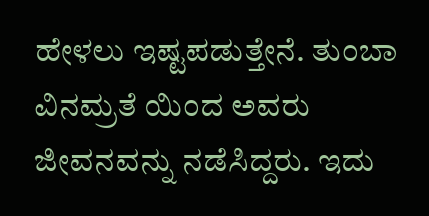ಹೇಳಲು ಇಷ್ಟಪಡುತ್ತೇನೆ. ತುಂಬಾ ವಿನಮ್ರತೆ ಯಿಂದ ಅವರು ಜೀವನವನ್ನು ನಡೆಸಿದ್ದರು. ಇದು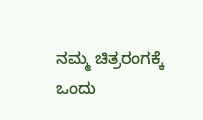ನಮ್ಮ ಚಿತ್ರರಂಗಕ್ಕೆ ಒಂದು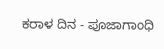ಕರಾಳ ದಿನ - ಪೂಜಾಗಾಂಧಿ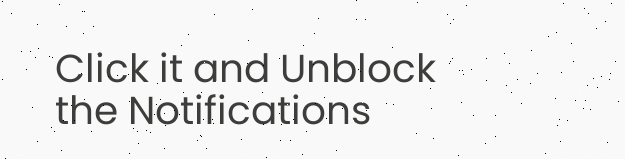Click it and Unblock the Notifications